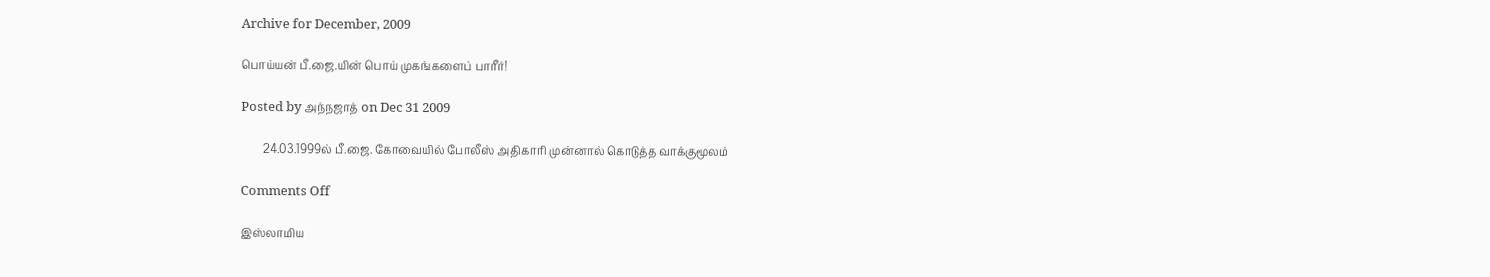Archive for December, 2009

பொய்யன் பீ.ஜை.யின் பொய் முகங்களைப் பாரீர்!

Posted by அந்நஜாத் on Dec 31 2009

        24.03.1999ல் பீ.ஜை. கோவையில் போலீஸ் அதிகாரி முன்னால் கொடுத்த வாக்குமூலம்

Comments Off

இஸ்லாமிய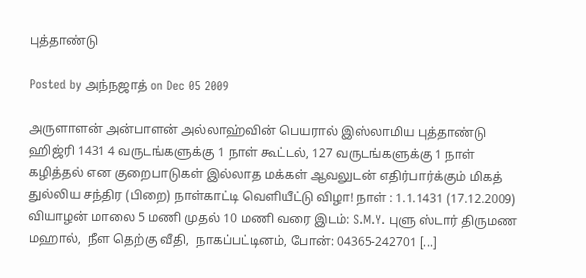புத்தாண்டு

Posted by அந்நஜாத் on Dec 05 2009

அருளாளன் அன்பாளன் அல்லாஹ்வின் பெயரால் இஸ்லாமிய புத்தாண்டு ஹிஜ்ரி 1431 4 வருடங்களுக்கு 1 நாள் கூட்டல், 127 வருடங்களுக்கு 1 நாள் கழித்தல் என குறைபாடுகள் இல்லாத மக்கள் ஆவலுடன் எதிர்பார்க்கும் மிகத் துல்லிய சந்திர (பிறை) நாள்காட்டி வெளியீட்டு விழா! நாள் : 1.1.1431 (17.12.2009) வியாழன் மாலை 5 மணி முதல் 10 மணி வரை இடம்: S.M.Y. புளு ஸ்டார் திருமண மஹால்,  நீள தெற்கு வீதி,  நாகப்பட்டினம், போன்: 04365-242701 [...]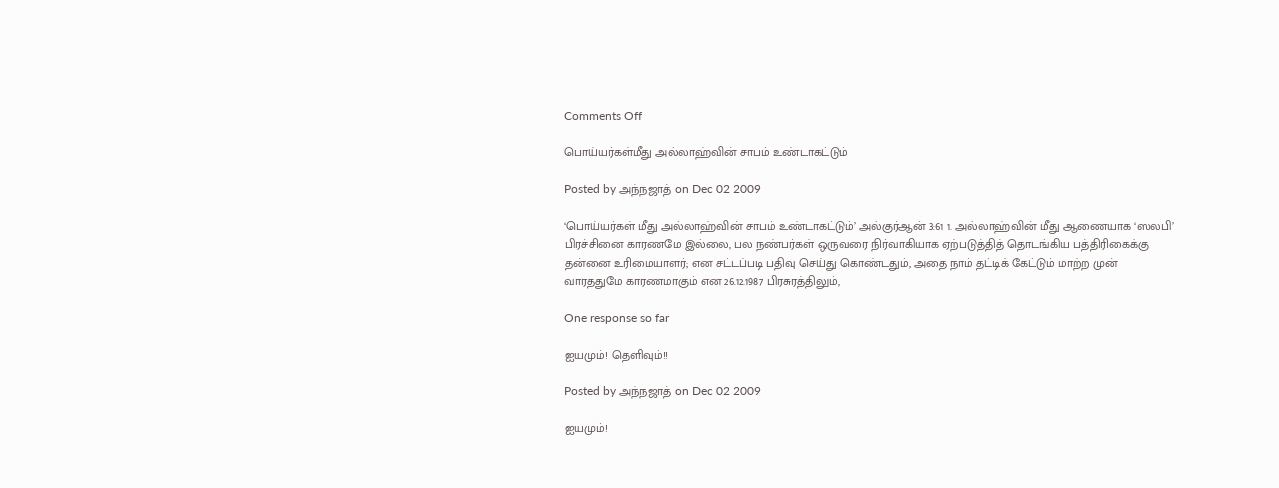Comments Off

பொய்யர்கள்மீது அல்லாஹ்வின் சாபம் உண்டாகட்டும்

Posted by அந்நஜாத் on Dec 02 2009

‘பொய்யர்கள் மீது அல்லாஹ்வின் சாபம் உண்டாகட்டும்’ அல்குர்ஆன் 3:61 1. அல்லாஹ்வின் மீது ஆணையாக ‘ஸலபி’ பிரச்சினை காரணமே இல்லை, பல நண்பர்கள் ஒருவரை நிர்வாகியாக ஏற்படுத்தித் தொடங்கிய பத்திரிகைக்கு தன்னை உரிமையாளர்; என சட்டப்படி பதிவு செய்து கொண்டதும், அதை நாம் தட்டிக் கேட்டும் மாற்ற முன் வாரததுமே காரணமாகும் என 26.12.1987 பிரசுரத்திலும்,

One response so far

ஐயமும்! தெளிவும்!!

Posted by அந்நஜாத் on Dec 02 2009

ஐயமும்!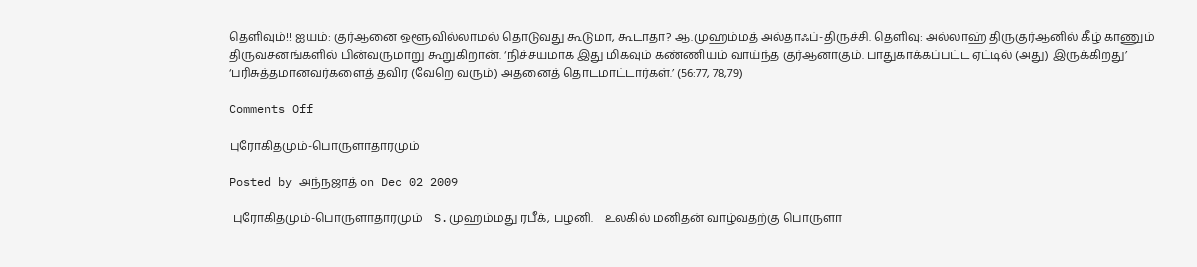தெளிவும்!! ஐயம்: குர்ஆனை ஒளூவில்லாமல் தொடுவது கூடுமா, கூடாதா? ஆ.முஹம்மத் அல்தாஃப்-திருச்சி. தெளிவு: அல்லாஹ் திருகுர்ஆனில் கீழ் காணும் திருவசனங்களில் பின்வருமாறு கூறுகிறான். ‘நிச்சயமாக இது மிகவும் கண்ணியம் வாய்ந்த குர்ஆனாகும். பாதுகாக்கப்பட்ட ஏட்டில் (அது) இருக்கிறது’ ‘பரிசுத்தமானவர்களைத் தவிர (வேறெ வரும்) அதனைத் தொடமாட்டார்கள்.’ (56:77, 78,79)

Comments Off

புரோகிதமும்-பொருளாதாரமும்

Posted by அந்நஜாத் on Dec 02 2009

 புரோகிதமும்-பொருளாதாரமும்    S.முஹம்மது ரபீக், பழனி.    உலகில் மனிதன் வாழ்வதற்கு பொருளா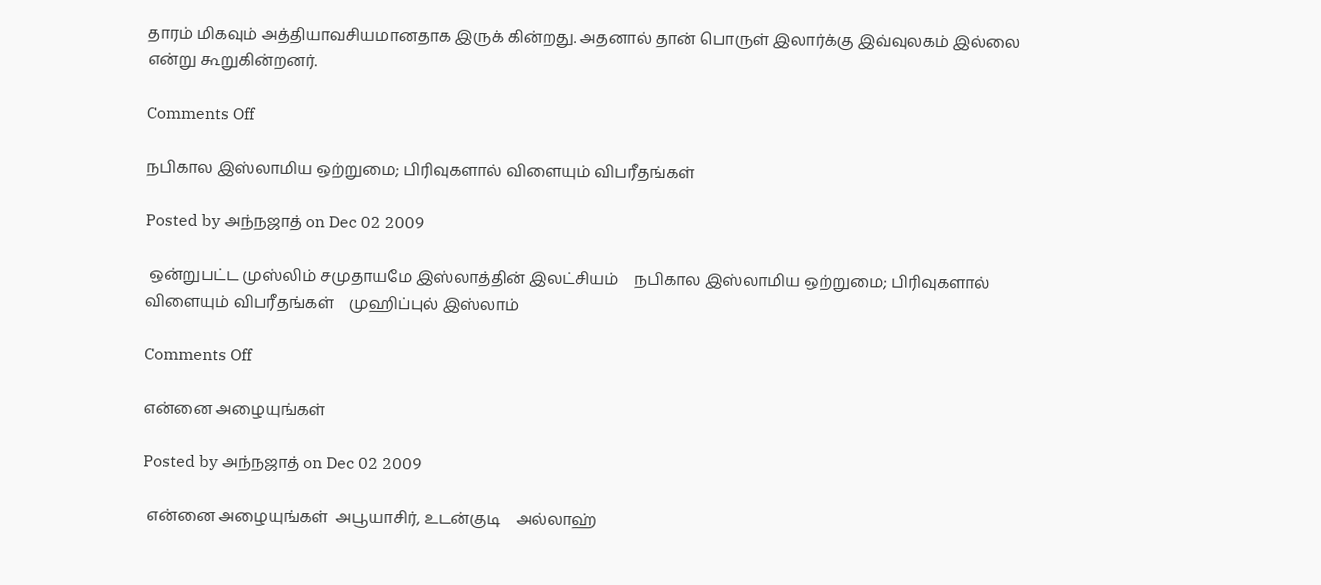தாரம் மிகவும் அத்தியாவசியமானதாக இருக் கின்றது. அதனால் தான் பொருள் இலார்க்கு இவ்வுலகம் இல்லை என்று கூறுகின்றனர்.

Comments Off

நபிகால இஸ்லாமிய ஒற்றுமை; பிரிவுகளால் விளையும் விபரீதங்கள்

Posted by அந்நஜாத் on Dec 02 2009

 ஒன்றுபட்ட முஸ்லிம் சமுதாயமே இஸ்லாத்தின் இலட்சியம்    நபிகால இஸ்லாமிய ஒற்றுமை; பிரிவுகளால் விளையும் விபரீதங்கள்    முஹிப்புல் இஸ்லாம்

Comments Off

என்னை அழையுங்கள்

Posted by அந்நஜாத் on Dec 02 2009

 என்னை அழையுங்கள்  அபூயாசிர், உடன்குடி    அல்லாஹ்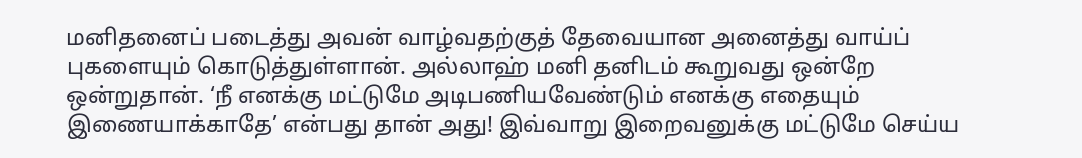மனிதனைப் படைத்து அவன் வாழ்வதற்குத் தேவையான அனைத்து வாய்ப் புகளையும் கொடுத்துள்ளான். அல்லாஹ் மனி தனிடம் கூறுவது ஒன்றே ஒன்றுதான். ‘நீ எனக்கு மட்டுமே அடிபணியவேண்டும் எனக்கு எதையும் இணையாக்காதே’ என்பது தான் அது! இவ்வாறு இறைவனுக்கு மட்டுமே செய்ய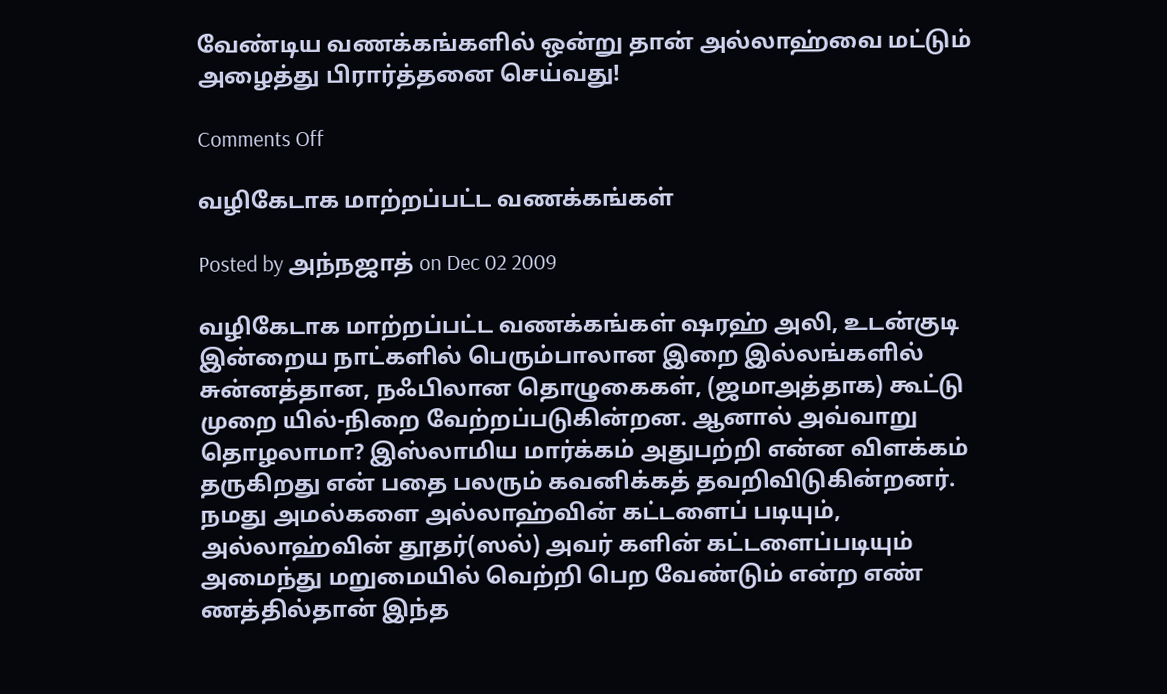வேண்டிய வணக்கங்களில் ஒன்று தான் அல்லாஹ்வை மட்டும் அழைத்து பிரார்த்தனை செய்வது!

Comments Off

வழிகேடாக மாற்றப்பட்ட வணக்கங்கள்

Posted by அந்நஜாத் on Dec 02 2009

வழிகேடாக மாற்றப்பட்ட வணக்கங்கள் ஷரஹ் அலி, உடன்குடி இன்றைய நாட்களில் பெரும்பாலான இறை இல்லங்களில் சுன்னத்தான, நஃபிலான தொழுகைகள், (ஜமாஅத்தாக) கூட்டு முறை யில்-நிறை வேற்றப்படுகின்றன. ஆனால் அவ்வாறு தொழலாமா? இஸ்லாமிய மார்க்கம் அதுபற்றி என்ன விளக்கம் தருகிறது என் பதை பலரும் கவனிக்கத் தவறிவிடுகின்றனர். நமது அமல்களை அல்லாஹ்வின் கட்டளைப் படியும், அல்லாஹ்வின் தூதர்(ஸல்) அவர் களின் கட்டளைப்படியும் அமைந்து மறுமையில் வெற்றி பெற வேண்டும் என்ற எண் ணத்தில்தான் இந்த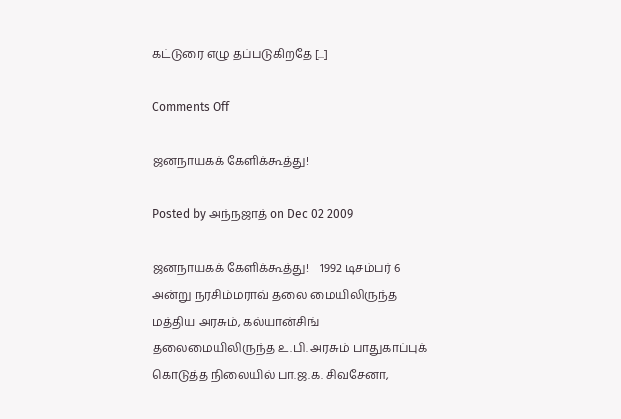கட்டுரை எழு தப்படுகிறதே [...]

Comments Off

ஜனநாயகக் கேளிக்கூத்து!

Posted by அந்நஜாத் on Dec 02 2009

ஜனநாயகக் கேளிக்கூத்து!    1992 டிசம்பர் 6 அன்று நரசிம்மராவ் தலை மையிலிருந்த மத்திய அரசும், கல்யான்சிங் தலைமையிலிருந்த உ.பி. அரசும் பாதுகாப்புக் கொடுத்த நிலையில் பா.ஜ.க. சிவசேனா,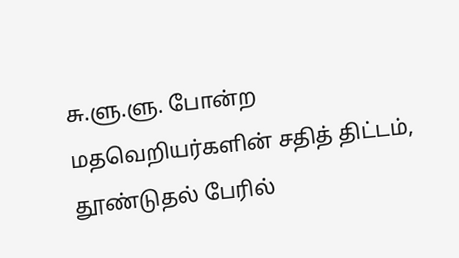சு.ளு.ளு. போன்ற மதவெறியர்களின் சதித் திட்டம், தூண்டுதல் பேரில்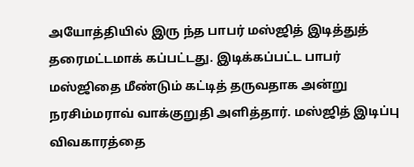அயோத்தியில் இரு ந்த பாபர் மஸ்ஜித் இடித்துத் தரைமட்டமாக் கப்பட்டது. இடிக்கப்பட்ட பாபர் மஸ்ஜிதை மீண்டும் கட்டித் தருவதாக அன்று நரசிம்மராவ் வாக்குறுதி அளித்தார். மஸ்ஜித் இடிப்பு விவகாரத்தை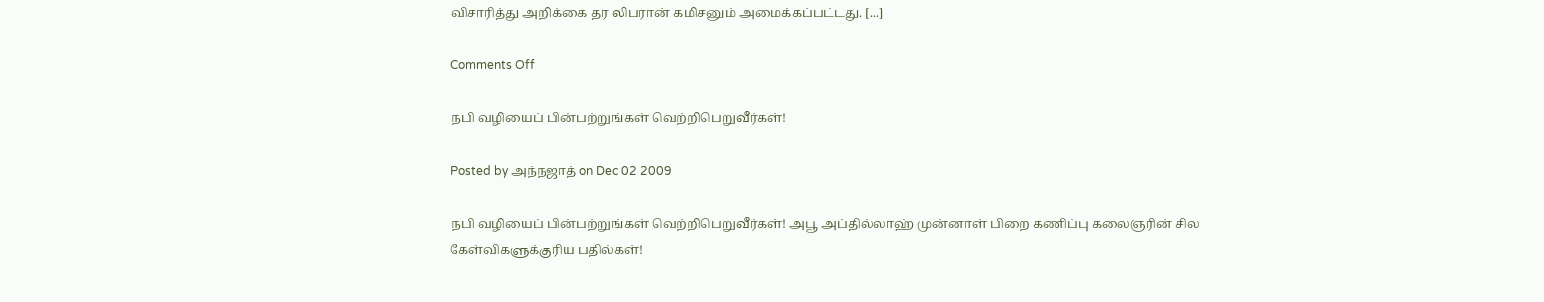விசாரித்து அறிக்கை தர லிபரான் கமிசனும் அமைக்கப்பட்டது. [...]

Comments Off

நபி வழியைப் பின்பற்றுங்கள் வெற்றிபெறுவீர்கள்!

Posted by அந்நஜாத் on Dec 02 2009

நபி வழியைப் பின்பற்றுங்கள் வெற்றிபெறுவீர்கள்! அபூ அப்தில்லாஹ் முன்னாள் பிறை கணிப்பு கலைஞரின் சில கேள்விகளுக்குரிய பதில்கள்!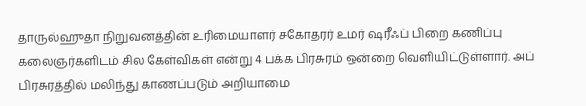தாருல்ஹுதா நிறுவனத்தின் உரிமையாளர் சகோதரர் உமர் ஷரீஃப் பிறை கணிப்பு கலைஞர்களிடம் சில கேள்விகள் என்று 4 பக்க பிரசுரம் ஒன்றை வெளியிட்டுள்ளார். அப் பிரசுரத்தில் மலிந்து காணப்படும் அறியாமை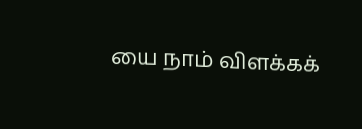யை நாம் விளக்கக்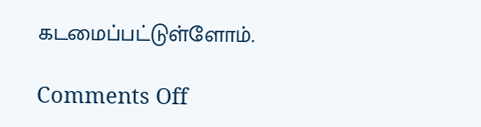கடமைப்பட்டுள்ளோம்.

Comments Off